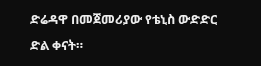ድሬዳዋ በመጀመሪያው የቴኒስ ውድድር ድል ቀናት።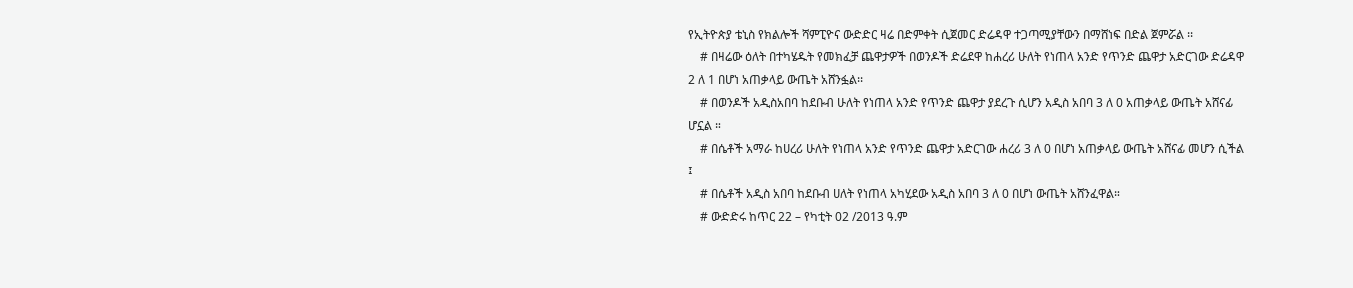የኢትዮጵያ ቴኒስ የክልሎች ሻምፒዮና ውድድር ዛሬ በድምቀት ሲጀመር ድሬዳዋ ተጋጣሚያቸውን በማሸነፍ በድል ጀምሯል ፡፡
    # በዛሬው ዕለት በተካሄዱት የመክፈቻ ጨዋታዎች በወንዶች ድሬደዋ ከሐረሪ ሁለት የነጠላ አንድ የጥንድ ጨዋታ አድርገው ድሬዳዋ 2 ለ 1 በሆነ አጠቃላይ ውጤት አሸንፏል፡፡
    # በወንዶች አዲስአበባ ከደቡብ ሁለት የነጠላ አንድ የጥንድ ጨዋታ ያደረጉ ሲሆን አዲስ አበባ 3 ለ 0 አጠቃላይ ውጤት አሸናፊ ሆኗል ።
    # በሴቶች አማራ ከሀረሪ ሁለት የነጠላ አንድ የጥንድ ጨዋታ አድርገው ሐረሪ 3 ለ 0 በሆነ አጠቃላይ ውጤት አሸናፊ መሆን ሲችል ፤
    # በሴቶች አዲስ አበባ ከደቡብ ሀለት የነጠላ አካሂደው አዲስ አበባ 3 ለ 0 በሆነ ውጤት አሸንፈዋል።
    # ውድድሩ ከጥር 22 – የካቲት 02 /2013 ዓ.ም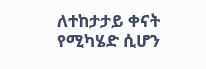ለተከታታይ ቀናት የሚካሄድ ሲሆን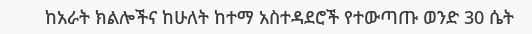ከአራት ክልሎችና ከሁለት ከተማ አስተዳደሮች የተውጣጡ ወንድ 30 ሴት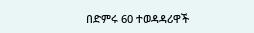በድምሩ 60 ተወዳዳሪዋች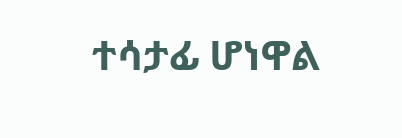ተሳታፊ ሆነዋል